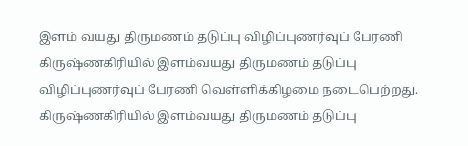இளம் வயது திருமணம் தடுப்பு விழிப்புணர்வுப் பேரணி
கிருஷ்ணகிரியில் இளம்வயது திருமணம் தடுப்பு விழிப்புணர்வுப் பேரணி வெள்ளிக்கிழமை நடைபெற்றது.
கிருஷ்ணகிரியில் இளம்வயது திருமணம் தடுப்பு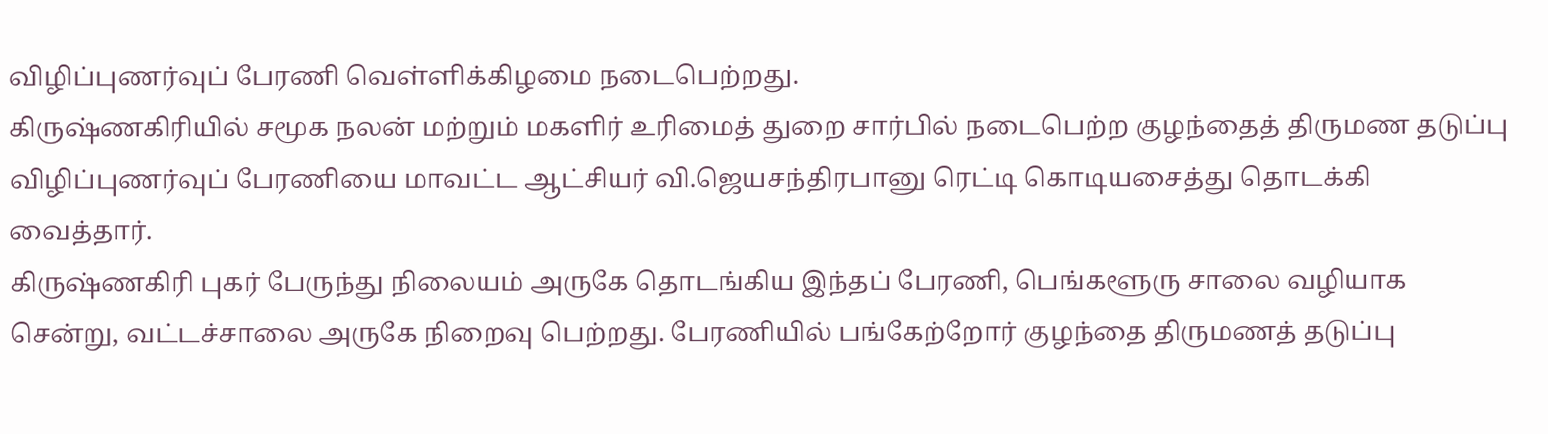விழிப்புணர்வுப் பேரணி வெள்ளிக்கிழமை நடைபெற்றது.
கிருஷ்ணகிரியில் சமூக நலன் மற்றும் மகளிர் உரிமைத் துறை சார்பில் நடைபெற்ற குழந்தைத் திருமண தடுப்பு விழிப்புணர்வுப் பேரணியை மாவட்ட ஆட்சியர் வி.ஜெயசந்திரபானு ரெட்டி கொடியசைத்து தொடக்கி வைத்தார்.
கிருஷ்ணகிரி புகர் பேருந்து நிலையம் அருகே தொடங்கிய இந்தப் பேரணி, பெங்களூரு சாலை வழியாக சென்று, வட்டச்சாலை அருகே நிறைவு பெற்றது. பேரணியில் பங்கேற்றோர் குழந்தை திருமணத் தடுப்பு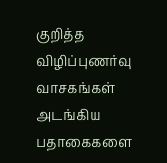குறித்த விழிப்புணர்வு வாசகங்கள் அடங்கிய பதாகைகளை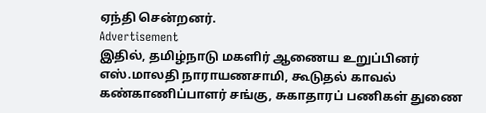ஏந்தி சென்றனர்.
Advertisement
இதில், தமிழ்நாடு மகளிர் ஆணைய உறுப்பினர் எஸ்.மாலதி நாராயணசாமி, கூடுதல் காவல் கண்காணிப்பாளர் சங்கு, சுகாதாரப் பணிகள் துணை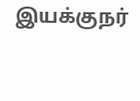இயக்குநர்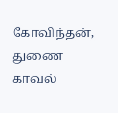கோவிந்தன், துணை காவல்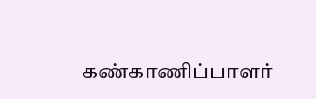கண்காணிப்பாளர்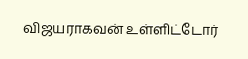விஜயராகவன் உள்ளிட்டோர்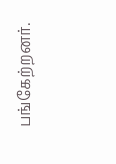பங்கேற்றனர்.